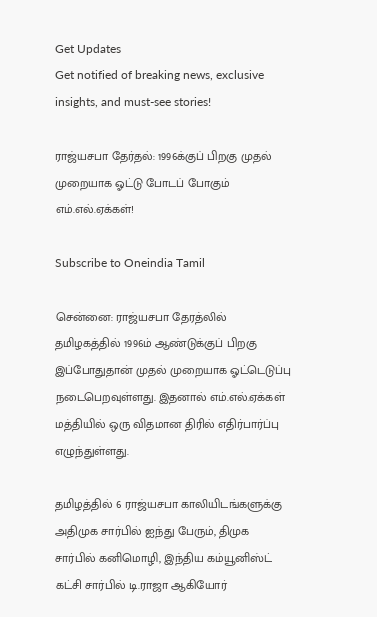Get Updates
Get notified of breaking news, exclusive insights, and must-see stories!

ராஜ்யசபா தேர்தல்: 1996க்குப் பிறகு முதல் முறையாக ஓட்டு போடப் போகும் எம்.எல்.ஏக்கள்!

Subscribe to Oneindia Tamil

சென்னை: ராஜ்யசபா தேரத்லில் தமிழகத்தில் 1996ம் ஆண்டுக்குப் பிறகு இப்போதுதான் முதல் முறையாக ஓட்டெடுப்பு நடைபெறவுள்ளது. இதனால் எம்.எல்.ஏக்கள் மத்தியில் ஒரு விதமான திரில் எதிர்பார்ப்பு எழுந்துள்ளது.

தமிழத்தில் 6 ராஜ்யசபா காலியிடங்களுக்கு அதிமுக சார்பில் ஐந்து பேரும், திமுக சார்பில் கனிமொழி, இந்திய கம்யூனிஸ்ட் கட்சி சார்பில் டி.ராஜா ஆகியோர்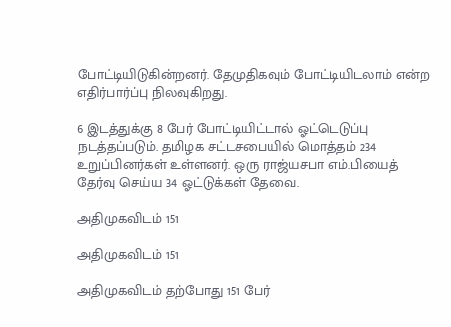போட்டியிடுகின்றனர். தேமுதிகவும் போட்டியிடலாம் என்ற எதிர்பார்ப்பு நிலவுகிறது.

6 இடத்துக்கு 8 பேர் போட்டியிட்டால் ஓட்டெடுப்பு நடத்தப்படும். தமிழக சட்டசபையில் மொத்தம் 234 உறுப்பினர்கள் உள்ளனர். ஒரு ராஜ்யசபா எம்.பியைத் தேர்வு செய்ய 34 ஓட்டுக்கள் தேவை.

அதிமுகவிடம் 151

அதிமுகவிடம் 151

அதிமுகவிடம் தற்போது 151 பேர்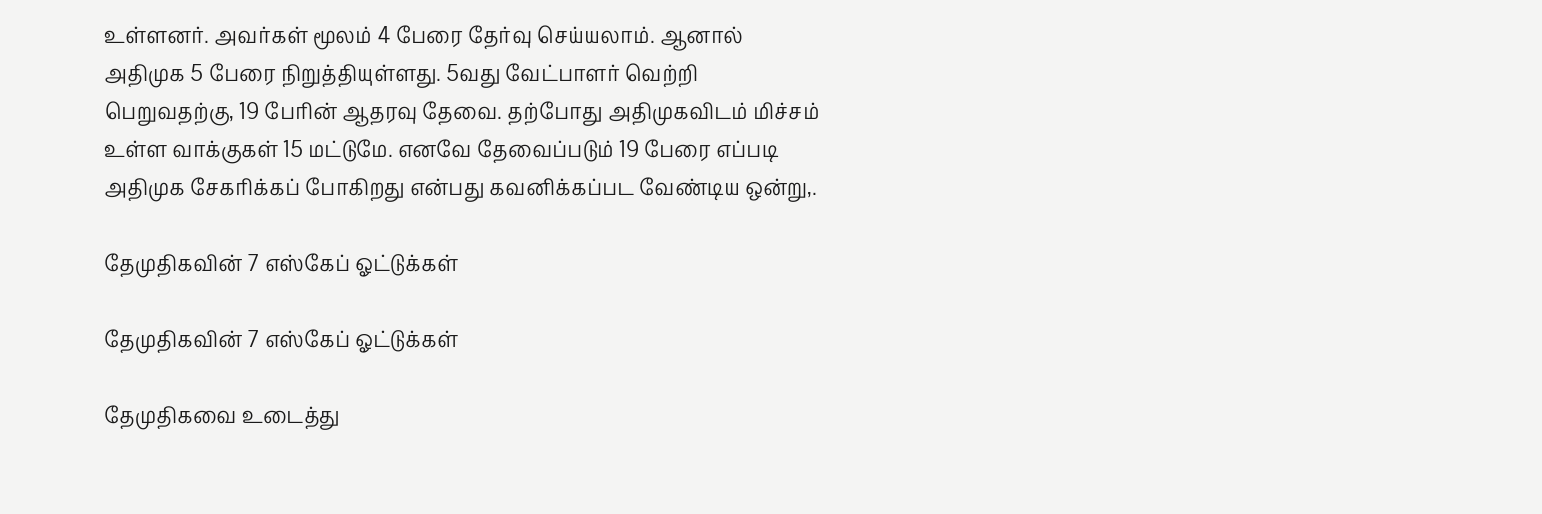உள்ளனர். அவர்கள் மூலம் 4 பேரை தேர்வு செய்யலாம். ஆனால் அதிமுக 5 பேரை நிறுத்தியுள்ளது. 5வது வேட்பாளர் வெற்றி பெறுவதற்கு, 19 பேரின் ஆதரவு தேவை. தற்போது அதிமுகவிடம் மிச்சம் உள்ள வாக்குகள் 15 மட்டுமே. எனவே தேவைப்படும் 19 பேரை எப்படி அதிமுக சேகரிக்கப் போகிறது என்பது கவனிக்கப்பட வேண்டிய ஒன்று,.

தேமுதிகவின் 7 எஸ்கேப் ஓட்டுக்கள்

தேமுதிகவின் 7 எஸ்கேப் ஓட்டுக்கள்

தேமுதிகவை உடைத்து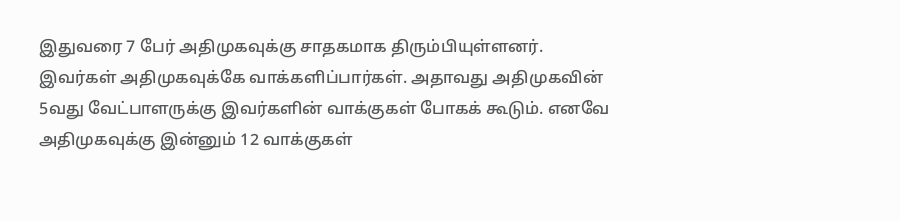இதுவரை 7 பேர் அதிமுகவுக்கு சாதகமாக திரும்பியுள்ளனர். இவர்கள் அதிமுகவுக்கே வாக்களிப்பார்கள். அதாவது அதிமுகவின் 5வது வேட்பாளருக்கு இவர்களின் வாக்குகள் போகக் கூடும். எனவே அதிமுகவுக்கு இன்னும் 12 வாக்குகள்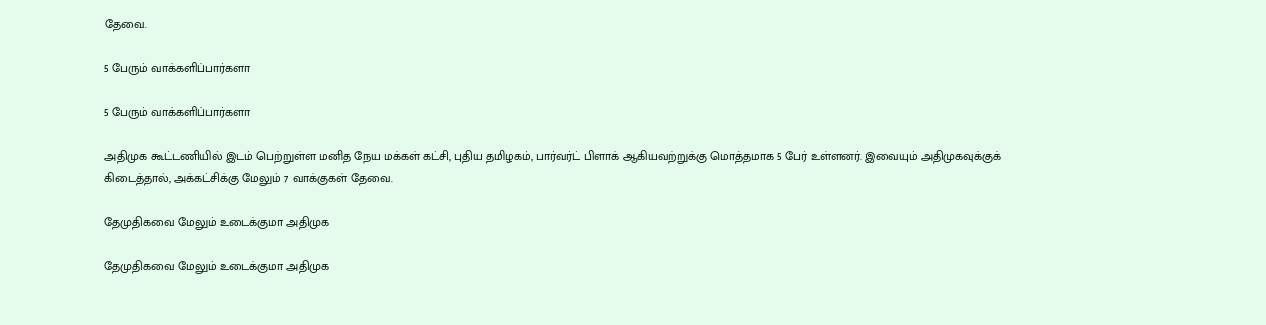தேவை.

5 பேரும் வாக்களிப்பார்களா

5 பேரும் வாக்களிப்பார்களா

அதிமுக கூட்டணியில் இடம் பெற்றுள்ள மனித நேய மக்கள் கட்சி, புதிய தமிழகம், பார்வர்ட் பிளாக் ஆகியவற்றுக்கு மொத்தமாக 5 பேர் உள்ளனர். இவையும் அதிமுகவுக்குக் கிடைத்தால், அக்கட்சிக்கு மேலும் 7 வாக்குகள் தேவை.

தேமுதிகவை மேலும் உடைக்குமா அதிமுக

தேமுதிகவை மேலும் உடைக்குமா அதிமுக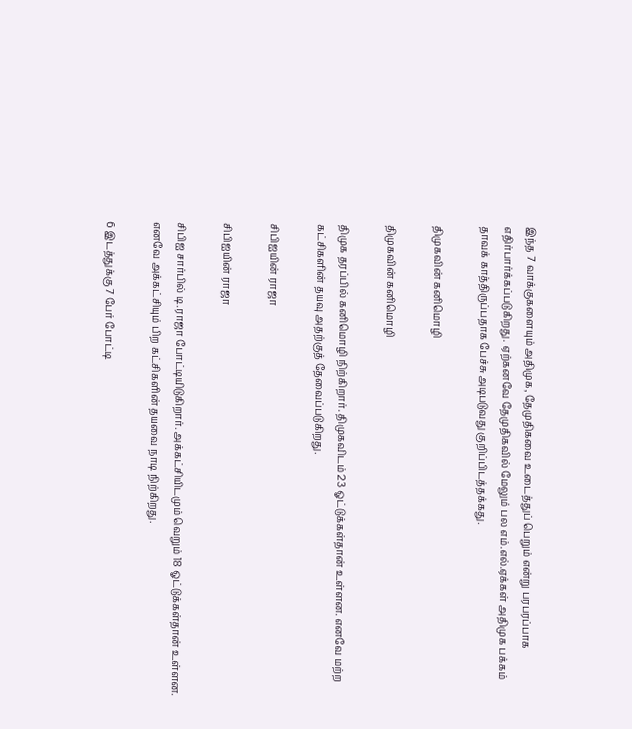இந்த 7 வாக்குகளையும் அதிமுக, தேமுதிகவை உடைத்துப் பெறும் என்று பரபரப்பாக எதிர்பார்க்கப்படுகிறது. ஏற்கனவே தேமுதிகவில் மேலும் பல எம்.எல்.ஏக்கள் அதிமுக பக்கம் தாவக் காத்திருப்பதாக பேச்சு அடிபடுவது குறிப்பிடத்தக்கது.

திமுகவின் கனிமொழி

திமுகவின் கனிமொழி

திமுக தரப்பில் கனிமொழி நிற்கிறார். திமுகவிடம் 23 ஓட்டுக்கள்தான் உள்ளன. எனவே மற்ற கட்சிகளின் தயவு அதற்குத் தேவைப்படுகிறது.

சிபிஐயின் ராஜா

சிபிஐயின் ராஜா

சிபிஐ சார்பில் டி.ராஜா போட்டியிடுகிறார். அக்கட்சியிடமும் வெறும் 18 ஓட்டுக்கள்தான் உள்ளன. எனவே அக்கட்சியும் பிற கட்சிகளின் தயவை நாடி நிற்கிறது.

6 இடத்துக்கு 7 பேர் போட்டி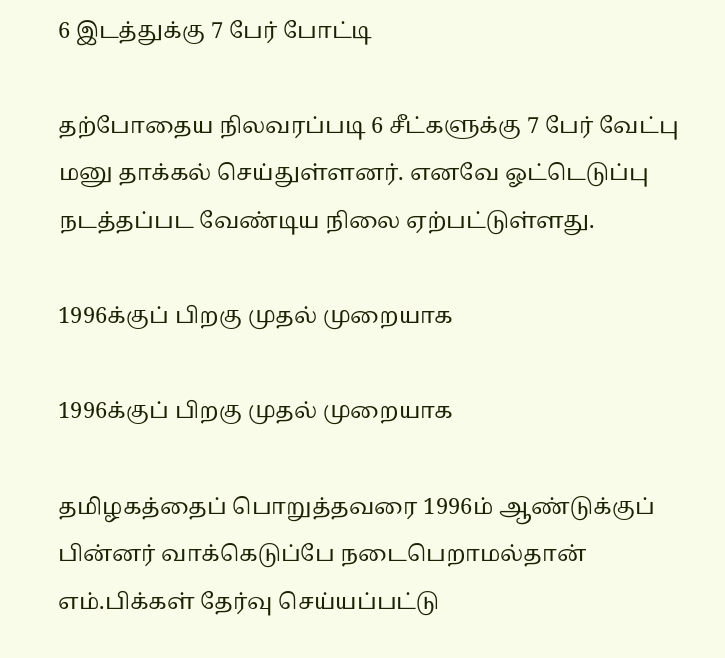6 இடத்துக்கு 7 பேர் போட்டி

தற்போதைய நிலவரப்படி 6 சீட்களுக்கு 7 பேர் வேட்பு மனு தாக்கல் செய்துள்ளனர். எனவே ஓட்டெடுப்பு நடத்தப்பட வேண்டிய நிலை ஏற்பட்டுள்ளது.

1996க்குப் பிறகு முதல் முறையாக

1996க்குப் பிறகு முதல் முறையாக

தமிழகத்தைப் பொறுத்தவரை 1996ம் ஆண்டுக்குப் பின்னர் வாக்கெடுப்பே நடைபெறாமல்தான் எம்.பிக்கள் தேர்வு செய்யப்பட்டு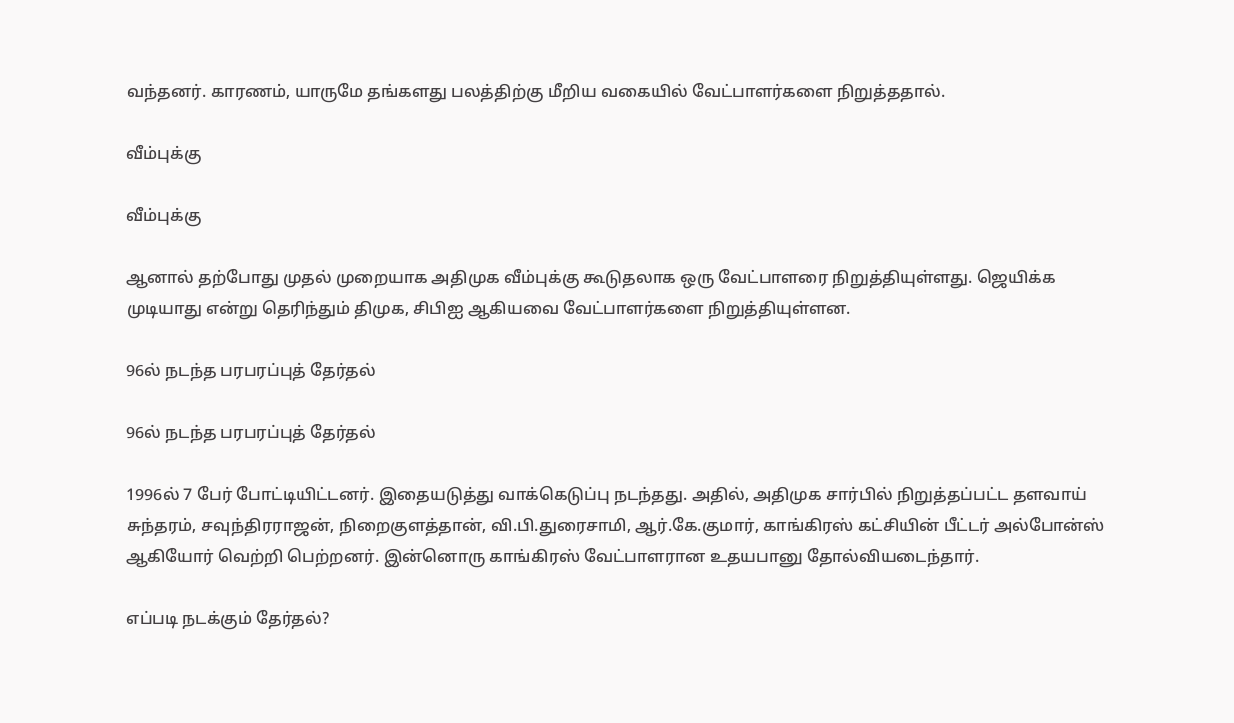வந்தனர். காரணம், யாருமே தங்களது பலத்திற்கு மீறிய வகையில் வேட்பாளர்களை நிறுத்ததால்.

வீம்புக்கு

வீம்புக்கு

ஆனால் தற்போது முதல் முறையாக அதிமுக வீம்புக்கு கூடுதலாக ஒரு வேட்பாளரை நிறுத்தியுள்ளது. ஜெயிக்க முடியாது என்று தெரிந்தும் திமுக, சிபிஐ ஆகியவை வேட்பாளர்களை நிறுத்தியுள்ளன.

96ல் நடந்த பரபரப்புத் தேர்தல்

96ல் நடந்த பரபரப்புத் தேர்தல்

1996ல் 7 பேர் போட்டியிட்டனர். இதையடுத்து வாக்கெடுப்பு நடந்தது. அதில், அதிமுக சார்பில் நிறுத்தப்பட்ட தளவாய் சுந்தரம், சவுந்திரராஜன், நிறைகுளத்தான், வி.பி.துரைசாமி, ஆர்.கே.குமார், காங்கிரஸ் கட்சியின் பீட்டர் அல்போன்ஸ் ஆகியோர் வெற்றி பெற்றனர். இன்னொரு காங்கிரஸ் வேட்பாளரான உதயபானு தோல்வியடைந்தார்.

எப்படி நடக்கும் தேர்தல்?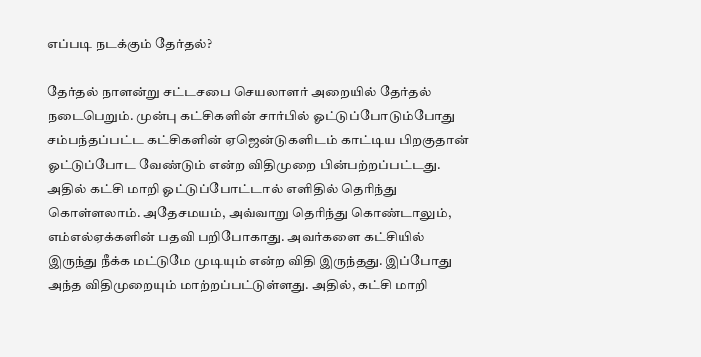எப்படி நடக்கும் தேர்தல்?

தேர்தல் நாளன்று சட்டசபை செயலாளர் அறையில் தேர்தல் நடைபெறும். முன்பு கட்சிகளின் சார்பில் ஓட்டுப்போடும்போது சம்பந்தப்பட்ட கட்சிகளின் ஏஜென்டுகளிடம் காட்டிய பிறகுதான் ஓட்டுப்போட வேண்டும் என்ற விதிமுறை பின்பற்றப்பட்டது. அதில் கட்சி மாறி ஓட்டுப்போட்டால் எளிதில் தெரிந்து கொள்ளலாம். அதேசமயம், அவ்வாறு தெரிந்து கொண்டாலும், எம்எல்ஏக்களின் பதவி பறிபோகாது. அவர்களை கட்சியில் இருந்து நீக்க மட்டுமே முடியும் என்ற விதி இருந்தது. இப்போது அந்த விதிமுறையும் மாற்றப்பட்டுள்ளது. அதில், கட்சி மாறி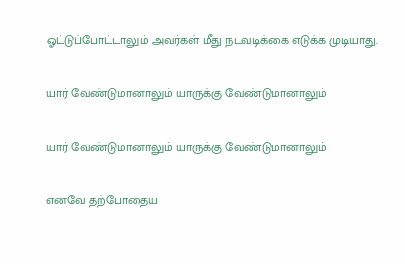ஓட்டுப்போட்டாலும் அவர்கள் மீது நடவடிக்கை எடுக்க முடியாது.

யார் வேண்டுமானாலும் யாருக்கு வேண்டுமானாலும்

யார் வேண்டுமானாலும் யாருக்கு வேண்டுமானாலும்

எனவே தற்போதைய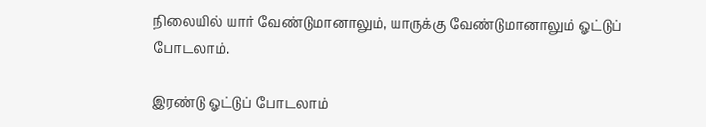நிலையில் யார் வேண்டுமானாலும், யாருக்கு வேண்டுமானாலும் ஓட்டுப் போடலாம்.

இரண்டு ஓட்டுப் போடலாம்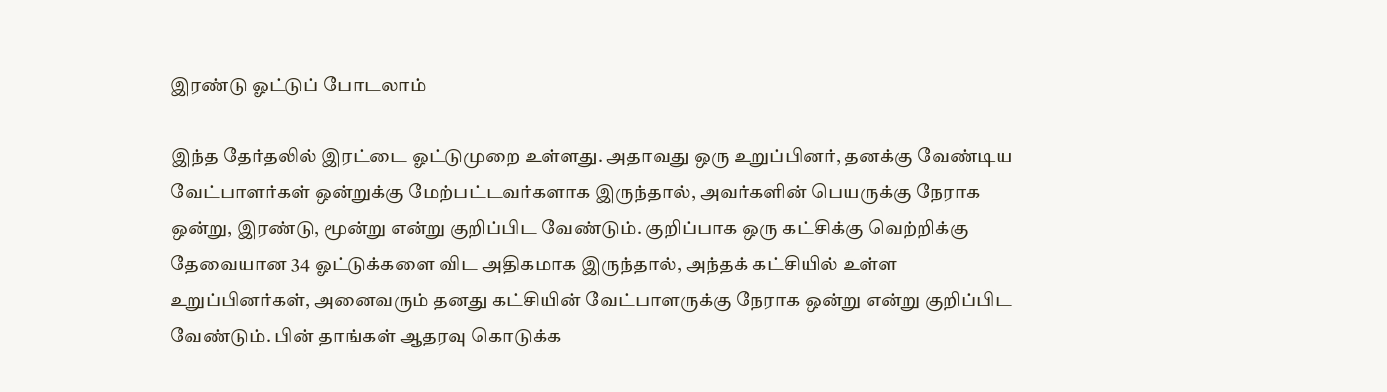இரண்டு ஓட்டுப் போடலாம்

இந்த தேர்தலில் இரட்டை ஓட்டுமுறை உள்ளது. அதாவது ஒரு உறுப்பினர், தனக்கு வேண்டிய வேட்பாளர்கள் ஒன்றுக்கு மேற்பட்டவர்களாக இருந்தால், அவர்களின் பெயருக்கு நேராக ஒன்று, இரண்டு, மூன்று என்று குறிப்பிட வேண்டும். குறிப்பாக ஒரு கட்சிக்கு வெற்றிக்கு தேவையான 34 ஓட்டுக்களை விட அதிகமாக இருந்தால், அந்தக் கட்சியில் உள்ள உறுப்பினர்கள், அனைவரும் தனது கட்சியின் வேட்பாளருக்கு நேராக ஒன்று என்று குறிப்பிட வேண்டும். பின் தாங்கள் ஆதரவு கொடுக்க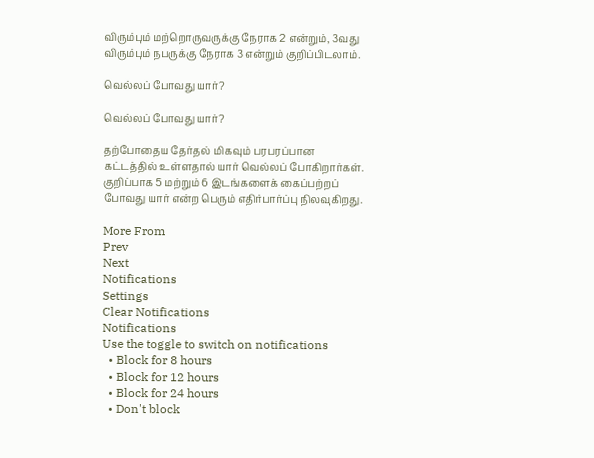விரும்பும் மற்றொருவருக்கு நேராக 2 என்றும், 3வது விரும்பும் நபருக்கு நேராக 3 என்றும் குறிப்பிடலாம்.

வெல்லப் போவது யார்?

வெல்லப் போவது யார்?

தற்போதைய தேர்தல் மிகவும் பரபரப்பான கட்டத்தில் உள்ளதால் யார் வெல்லப் போகிறார்கள். குறிப்பாக 5 மற்றும் 6 இடங்களைக் கைப்பற்றப் போவது யார் என்ற பெரும் எதிர்பார்ப்பு நிலவுகிறது.

More From
Prev
Next
Notifications
Settings
Clear Notifications
Notifications
Use the toggle to switch on notifications
  • Block for 8 hours
  • Block for 12 hours
  • Block for 24 hours
  • Don't block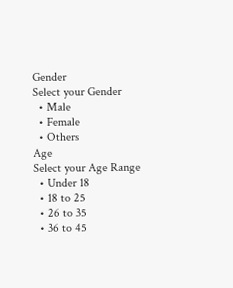Gender
Select your Gender
  • Male
  • Female
  • Others
Age
Select your Age Range
  • Under 18
  • 18 to 25
  • 26 to 35
  • 36 to 45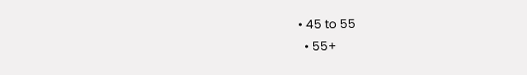• 45 to 55
  • 55+